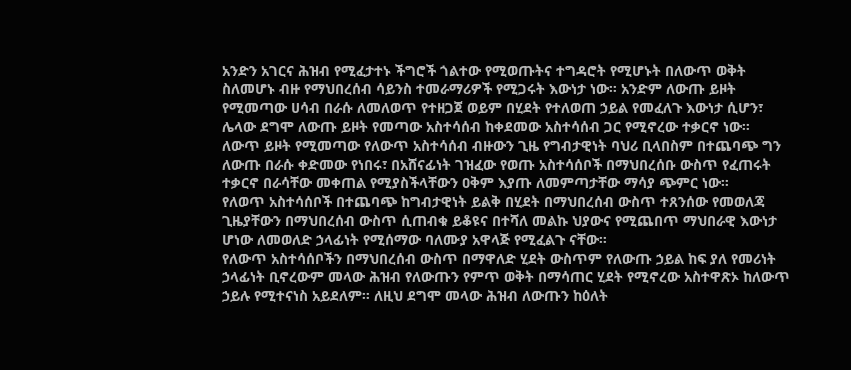አንድን አገርና ሕዝብ የሚፈታተኑ ችግሮች ጎልተው የሚወጡትና ተግዳሮት የሚሆኑት በለውጥ ወቅት ስለመሆኑ ብዙ የማህበረሰብ ሳይንስ ተመራማሪዎች የሚጋሩት እውነታ ነው። አንድም ለውጡ ይዞት የሚመጣው ሀሳብ በራሱ ለመለወጥ የተዘጋጀ ወይም በሂደት የተለወጠ ኃይል የመፈለጉ እውነታ ሲሆን፣ ሌላው ደግሞ ለውጡ ይዞት የመጣው አስተሳሰብ ከቀደመው አስተሳሰብ ጋር የሚኖረው ተቃርኖ ነው።
ለውጥ ይዞት የሚመጣው የለውጥ አስተሳሰብ ብዙውን ጊዜ የግብታዊነት ባህሪ ቢላበስም በተጨባጭ ግን ለውጡ በራሱ ቀድመው የነበሩ፣ በአሸናፊነት ገዝፈው የወጡ አስተሳሰቦች በማህበረሰቡ ውስጥ የፈጠሩት ተቃርኖ በራሳቸው መቀጠል የሚያስችላቸውን ዐቅም እያጡ ለመምጣታቸው ማሳያ ጭምር ነው።
የለወጥ አስተሳሰቦች በተጨባጭ ከግብታዊነት ይልቅ በሂደት በማህበረሰብ ውስጥ ተጸንሰው የመወለጃ ጊዜያቸውን በማህበረሰብ ውስጥ ሲጠብቁ ይቆዩና በተሻለ መልኩ ህያውና የሚጨበጥ ማህበራዊ እውነታ ሆነው ለመወለድ ኃላፊነት የሚሰማው ባለሙያ አዋላጅ የሚፈልጉ ናቸው።
የለውጥ አስተሳሰቦችን በማህበረሰብ ውስጥ በማዋለድ ሂደት ውስጥም የለውጡ ኃይል ከፍ ያለ የመሪነት ኃላፊነት ቢኖረውም መላው ሕዝብ የለውጡን የምጥ ወቅት በማሳጠር ሂደት የሚኖረው አስተዋጽኦ ከለውጥ ኃይሉ የሚተናነስ አይደለም። ለዚህ ደግሞ መላው ሕዝብ ለውጡን ከዕለት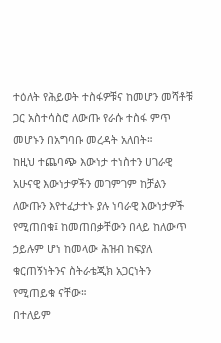ተዕለት የሕይወት ተስፋዎቹና ከመሆን መሻቶቹ ጋር አስተሳስሮ ለውጡ የራሱ ተስፋ ምጥ መሆኑን በአግባቡ መረዳት አለበት።
ከዚህ ተጨባጭ እውነታ ተነስተን ሀገራዊ አሁናዊ እውነታዎችን መገምገም ከቻልን ለውጡን እየተፈታተኑ ያሉ ነባራዊ እውነታዎች የሚጠበቁ፤ ከመጠበቃቸውን በላይ ከለውጥ ኃይሉም ሆነ ከመላው ሕዝብ ከፍያለ ቁርጠኝነትንና ስትራቴጂክ አጋርነትን የሚጠይቁ ናቸው።
በተለይም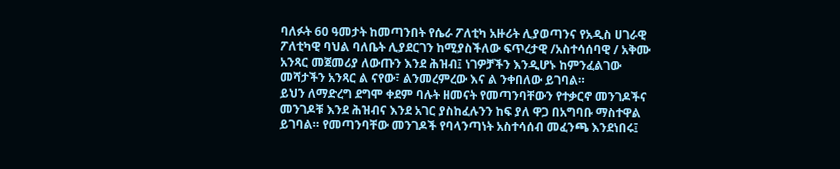ባለፉት 60 ዓመታት ከመጣንበት የሴራ ፖለቲካ አዙሪት ሊያወጣንና የአዲስ ሀገራዊ ፖለቲካዊ ባህል ባለቤት ሊያደርገን ከሚያስችለው ፍጥረታዊ /አስተሳሰባዊ / አቅሙ አንጻር መጀመሪያ ለውጡን እንደ ሕዝብ፤ ነገዎቻችን እንዲሆኑ ከምንፈልገው መሻታችን አንጻር ል ናየው፣ ልንመረምረው እና ል ንቀበለው ይገባል።
ይህን ለማድረግ ደግሞ ቀደም ባሉት ዘመናት የመጣንባቸውን የተቃርኖ መንገዶችና መንገዶቹ እንደ ሕዝብና እንደ አገር ያስከፈሉንን ከፍ ያለ ዋጋ በአግባቡ ማስተዋል ይገባል። የመጣንባቸው መንገዶች የባላንጣነት አስተሳሰብ መፈንጫ እንደነበሩ፤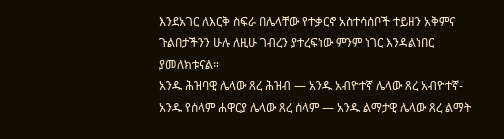እንደአገር ለእርቅ ስፍራ በሌላቸው የተቃርኖ አስተሳሰቦች ተይዘን አቅምና ጉልበታችንን ሁሉ ለዚሁ ገብረን ያተረፍነው ምንም ነገር እንዳልነበር ያመለክቱናል።
አንዱ ሕዝባዊ ሌላው ጸረ ሕዝብ — አንዱ አብዮተኛ ሌላው ጸረ አብዮተኛ- አንዱ የሰላም ሐዋርያ ሌላው ጸረ ሰላም — አንዱ ልማታዊ ሌላው ጸረ ልማት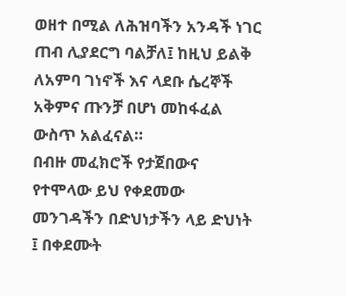ወዘተ በሚል ለሕዝባችን አንዳች ነገር ጠብ ሊያደርግ ባልቻለ፤ ከዚህ ይልቅ ለአምባ ገነኖች እና ላደቡ ሴረኞች አቅምና ጡንቻ በሆነ መከፋፈል ውስጥ አልፈናል።
በብዙ መፈክሮች የታጀበውና የተሞላው ይህ የቀደመው መንገዳችን በድህነታችን ላይ ድህነት ፤ በቀደሙት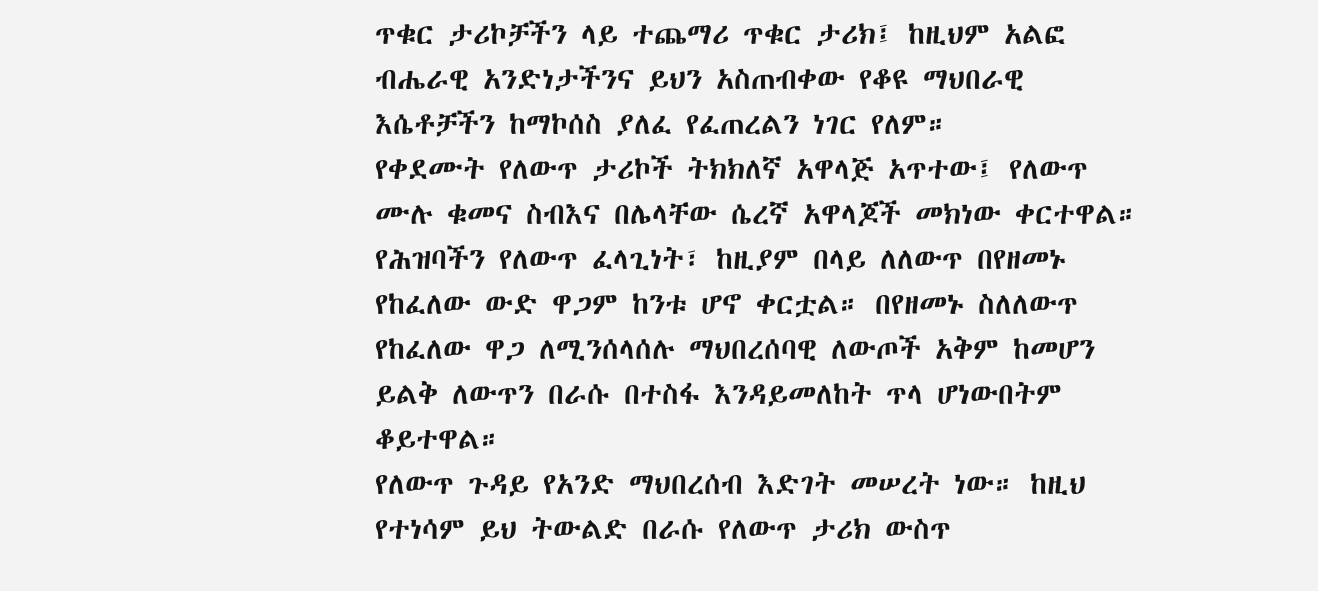ጥቁር ታሪኮቻችን ላይ ተጨማሪ ጥቁር ታሪክ፤ ከዚህም አልፎ ብሔራዊ አንድነታችንና ይህን አስጠብቀው የቆዩ ማህበራዊ እሴቶቻችን ከማኮሰስ ያለፈ የፈጠረልን ነገር የለም።
የቀደሙት የለውጥ ታሪኮች ትክክለኛ አዋላጅ አጥተው፤ የለውጥ ሙሉ ቁመና ስብእና በሌላቸው ሴረኛ አዋላጆች መክነው ቀርተዋል። የሕዝባችን የለውጥ ፈላጊነት፣ ከዚያም በላይ ለለውጥ በየዘመኑ የከፈለው ውድ ዋጋም ከንቱ ሆኖ ቀርቷል። በየዘመኑ ስለለውጥ የከፈለው ዋጋ ለሚንሰላሰሉ ማህበረሰባዊ ለውጦች አቅም ከመሆን ይልቅ ለውጥን በራሱ በተስፋ እንዳይመለከት ጥላ ሆነውበትም ቆይተዋል።
የለውጥ ጉዳይ የአንድ ማህበረሰብ እድገት መሠረት ነው። ከዚህ የተነሳም ይህ ትውልድ በራሱ የለውጥ ታሪክ ውስጥ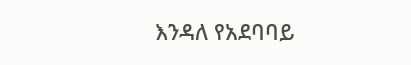እንዳለ የአደባባይ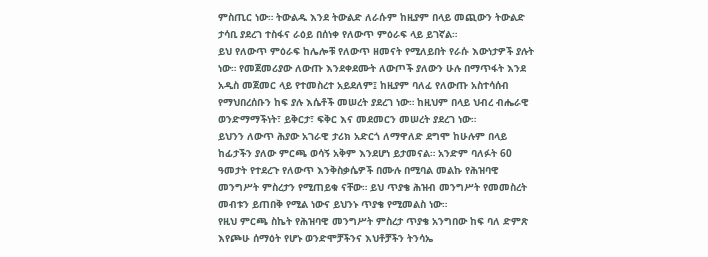ምስጢር ነው። ትውልዱ እንደ ትውልድ ለራሱም ከዚያም በላይ መጪውን ትውልድ ታሳቢ ያደረገ ተስፋና ራዕይ በሰነቀ የለውጥ ምዕራፍ ላይ ይገኛል።
ይህ የለውጥ ምዕራፍ ከሌሎቹ የለውጥ ዘመናት የሚለይበት የራሱ እውነታዎች ያሉት ነው። የመጀመሪያው ለውጡ እንደቀደሙት ለውጦች ያለውን ሁሉ በማጥፋት እንደ አዲስ መጀመር ላይ የተመስረተ አይደለም፤ ከዚያም ባለፈ የለውጡ አስተሳሰብ የማህበረሰቡን ከፍ ያሉ እሴቶች መሠረት ያደረገ ነው። ከዚህም በላይ ህብረ ብሔራዊ ወንድማማችነት፣ ይቅርታ፣ ፍቅር እና መደመርን መሠረት ያደረገ ነው።
ይህንን ለውጥ ሕያው አገራዊ ታሪክ አድርጎ ለማዋለድ ደግሞ ከሁሉም በላይ ከፊታችን ያለው ምርጫ ወሳኝ አቅም እንደሆነ ይታመናል። አንድም ባለፉት 60 ዓመታት የተደረጉ የለውጥ እንቅስቃሴዎች በሙሉ በሚባል መልኩ የሕዝባዊ መንግሥት ምስረታን የሚጠይቁ ናቸው። ይህ ጥያቄ ሕዝብ መንግሥት የመመስረት መብቱን ይጠበቅ የሚል ነውና ይህንኑ ጥያቄ የሚመልስ ነው።
የዚህ ምርጫ ስኬት የሕዝባዊ መንግሥት ምስረታ ጥያቄ አንግበው ከፍ ባለ ድምጽ እየጮሁ ሰማዕት የሆኑ ወንድሞቻችንና እህቶቻችን ትንሳኤ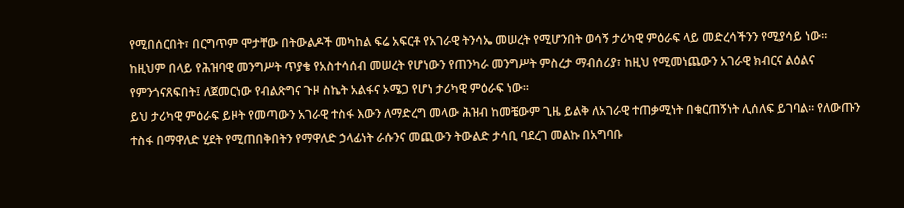የሚበሰርበት፣ በርግጥም ሞታቸው በትውልዶች መካከል ፍሬ አፍርቶ የአገራዊ ትንሳኤ መሠረት የሚሆንበት ወሳኝ ታሪካዊ ምዕራፍ ላይ መድረሳችንን የሚያሳይ ነው።
ከዚህም በላይ የሕዝባዊ መንግሥት ጥያቄ የአስተሳሰብ መሠረት የሆነውን የጠንካራ መንግሥት ምስረታ ማብሰሪያ፣ ከዚህ የሚመነጨውን አገራዊ ክብርና ልዕልና የምንጎናጸፍበት፤ ለጀመርነው የብልጽግና ጉዞ ስኬት አልፋና ኦሜጋ የሆነ ታሪካዊ ምዕራፍ ነው።
ይህ ታሪካዊ ምዕራፍ ይዞት የመጣውን አገራዊ ተስፋ እውን ለማድረግ መላው ሕዝብ ከመቼውም ጊዜ ይልቅ ለአገራዊ ተጠቃሚነት በቁርጠኝነት ሊሰለፍ ይገባል። የለውጡን ተስፋ በማዋለድ ሂደት የሚጠበቅበትን የማዋለድ ኃላፊነት ራሱንና መጪውን ትውልድ ታሳቢ ባደረገ መልኩ በአግባቡ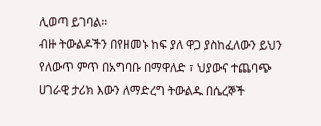ሊወጣ ይገባል።
ብዙ ትውልዶችን በየዘመኑ ከፍ ያለ ዋጋ ያስከፈለውን ይህን የለውጥ ምጥ በአግባቡ በማዋለድ ፣ ህያውና ተጨባጭ ሀገራዊ ታሪክ እውን ለማድረግ ትውልዱ በሴረኞች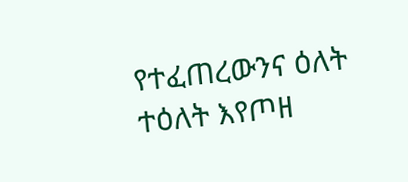የተፈጠረውንና ዕለት ተዕለት እየጦዘ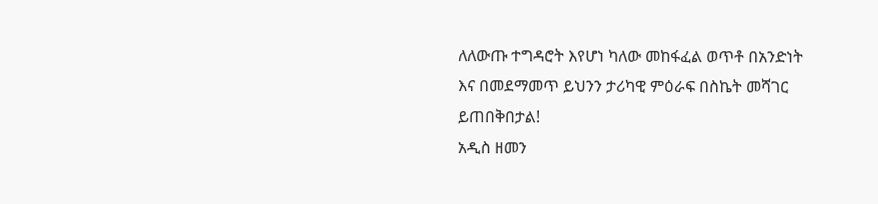ለለውጡ ተግዳሮት እየሆነ ካለው መከፋፈል ወጥቶ በአንድነት እና በመደማመጥ ይህንን ታሪካዊ ምዕራፍ በስኬት መሻገር ይጠበቅበታል!
አዲስ ዘመን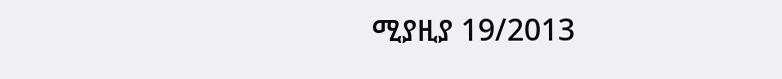ሚያዚያ 19/2013